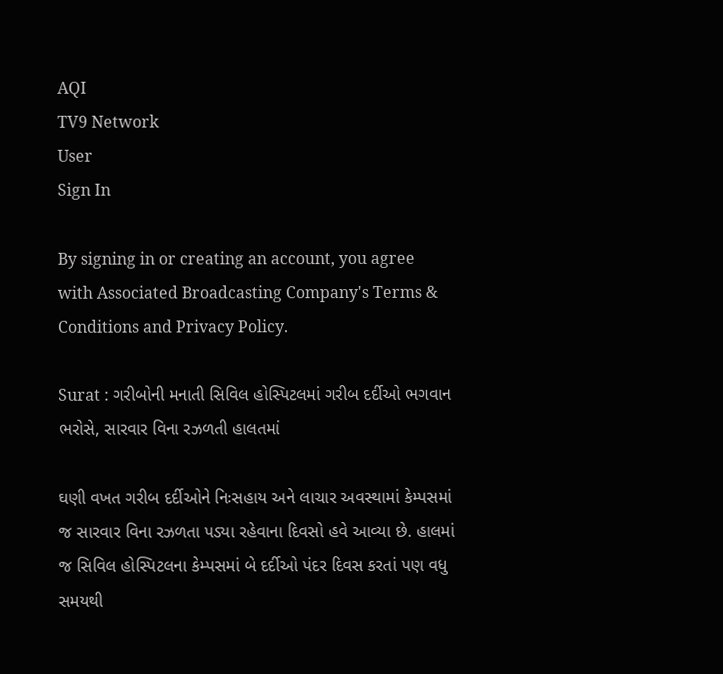AQI
TV9 Network
User
Sign In

By signing in or creating an account, you agree with Associated Broadcasting Company's Terms & Conditions and Privacy Policy.

Surat : ગરીબોની મનાતી સિવિલ હોસ્પિટલમાં ગરીબ દર્દીઓ ભગવાન ભરોસે, સારવાર વિના રઝળતી હાલતમાં

ઘણી વખત ગરીબ દર્દીઓને નિઃસહાય અને લાચાર અવસ્થામાં કેમ્પસમાં જ સારવાર વિના રઝળતા પડ્યા રહેવાના દિવસો હવે આવ્યા છે. હાલમાં જ સિવિલ હોસ્પિટલના કેમ્પસમાં બે દર્દીઓ પંદર દિવસ કરતાં પણ વધુ સમયથી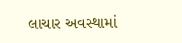લાચાર અવસ્થામાં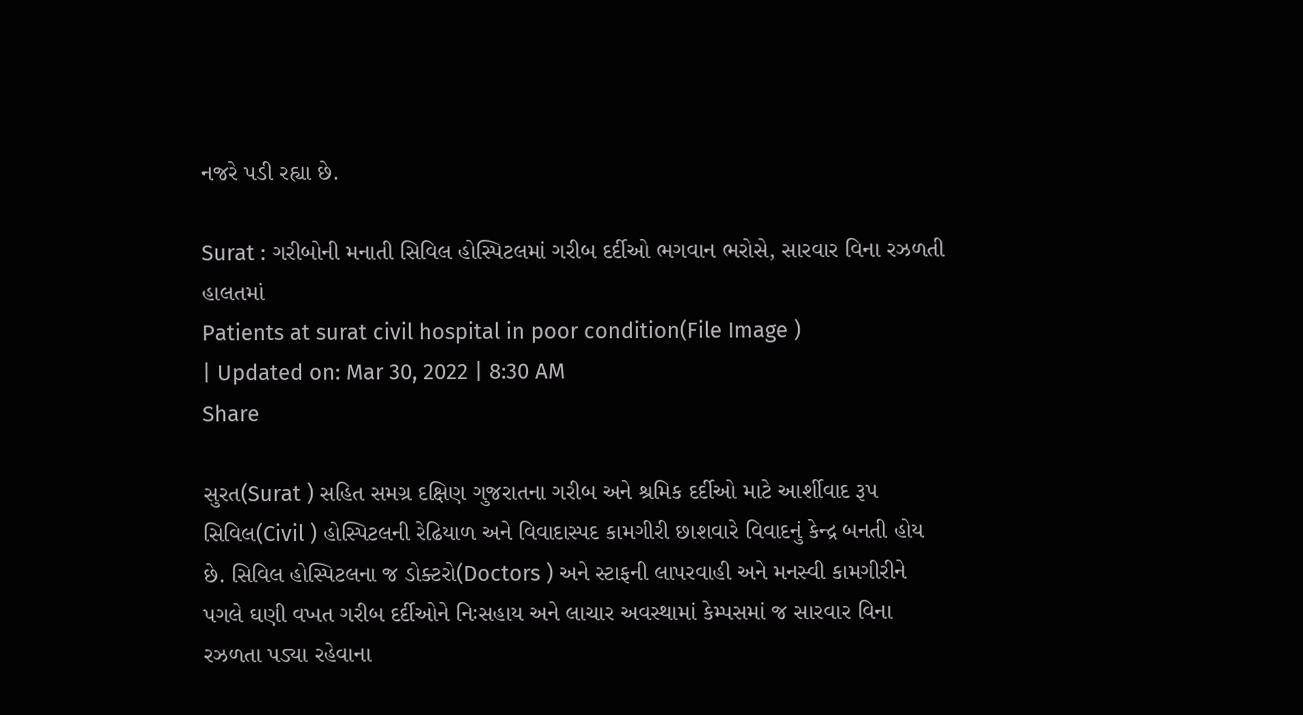નજરે પડી રહ્યા છે.

Surat : ગરીબોની મનાતી સિવિલ હોસ્પિટલમાં ગરીબ દર્દીઓ ભગવાન ભરોસે, સારવાર વિના રઝળતી હાલતમાં
Patients at surat civil hospital in poor condition(File Image )
| Updated on: Mar 30, 2022 | 8:30 AM
Share

સુરત(Surat ) સહિત સમગ્ર દક્ષિણ ગુજરાતના ગરીબ અને શ્રમિક દર્દીઓ માટે આર્શીવાદ રૂપ સિવિલ(Civil ) હોસ્પિટલની રેઢિયાળ અને વિવાદાસ્પદ કામગીરી છાશવારે વિવાદનું કેન્દ્ર બનતી હોય છે. સિવિલ હોસ્પિટલના જ ડોક્ટરો(Doctors ) અને સ્ટાફની લાપરવાહી અને મનસ્વી કામગીરીને પગલે ઘણી વખત ગરીબ દર્દીઓને નિઃસહાય અને લાચાર અવસ્થામાં કેમ્પસમાં જ સારવાર વિના રઝળતા પડ્યા રહેવાના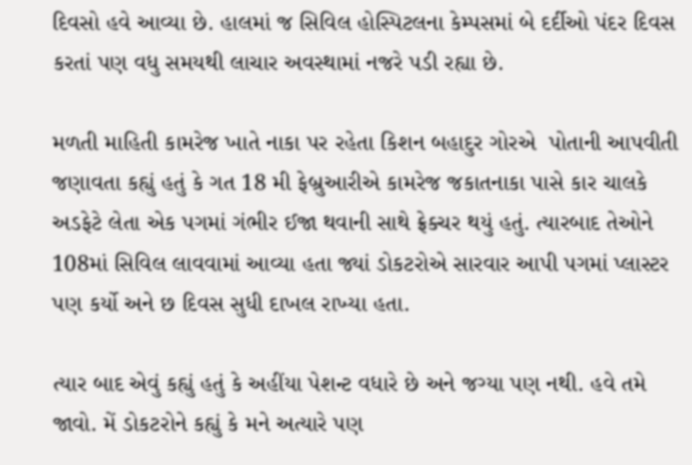દિવસો હવે આવ્યા છે. હાલમાં જ સિવિલ હોસ્પિટલના કેમ્પસમાં બે દર્દીઓ પંદર દિવસ કરતાં પણ વધુ સમયથી લાચાર અવસ્થામાં નજરે પડી રહ્યા છે.

મળતી માહિતી કામરેજ ખાતે નાકા પર રહેતા કિશન બહાદુર ગોરએ  પોતાની આપવીતી જણાવતા કહ્યું હતું કે ગત 18 મી ફેબ્રુઆરીએ કામરેજ જકાતનાકા પાસે કાર ચાલકે અડફેટે લેતા એક પગમાં ગંભીર ઈજા થવાની સાથે ફ્રેક્ચર થયું હતું. ત્યારબાદ તેઓને 108માં સિવિલ લાવવામાં આવ્યા હતા જ્યાં ડોકટરોએ સારવાર આપી પગમાં પ્લાસ્ટર પણ કર્યો અને છ દિવસ સુધી દાખલ રાખ્યા હતા.

ત્યાર બાદ એવું કહ્યું હતું કે અહીંયા પેશન્ટ વધારે છે અને જગ્યા પણ નથી. હવે તમે જાવો. મેં ડોકટરોને કહ્યું કે મને અત્યારે પણ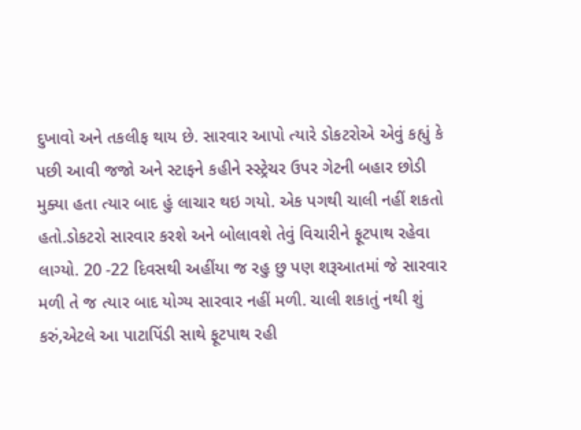દુખાવો અને તકલીફ થાય છે. સારવાર આપો ત્યારે ડોકટરોએ એવું કહ્યું કે પછી આવી જજો અને સ્ટાફને કહીને સ્સ્ટ્રેચર ઉપર ગેટની બહાર છોડી મુક્યા હતા ત્યાર બાદ હું લાચાર થઇ ગયો. એક પગથી ચાલી નહીં શકતો હતો.ડોકટરો સારવાર કરશે અને બોલાવશે તેવું વિચારીને ફૂટપાથ રહેવા લાગ્યો. 20 -22 દિવસથી અહીંયા જ રહુ છુ પણ શરૂઆતમાં જે સારવાર મળી તે જ ત્યાર બાદ યોગ્ય સારવાર નહીં મળી. ચાલી શકાતું નથી શું કરું,એટલે આ પાટાપિંડી સાથે ફૂટપાથ રહી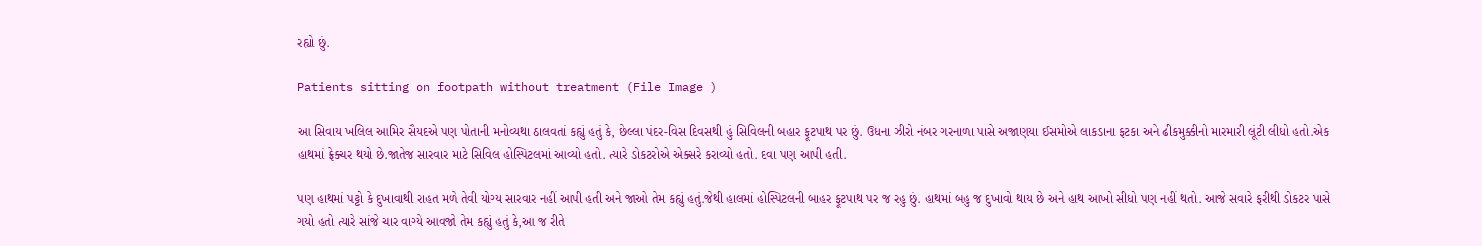રહ્યો છું.

Patients sitting on footpath without treatment (File Image )

આ સિવાય ખલિલ આમિર સૈયદએ પણ પોતાની મનોવ્યથા ઠાલવતાં કહ્યું હતું કે, છેલ્લા પંદર-વિસ દિવસથી હું સિવિલની બહાર ફૂટપાથ પર છું. ઉધના ઝીરો નંબર ગરનાળા પાસે અજાણયા ઈસમોએ લાકડાના ફટકા અને ઢીકમુક્કીનો મારમારી લૂંટી લીધો હતો.એક હાથમાં ફ્રેક્ચર થયો છે.જાતેજ સારવાર માટે સિવિલ હોસ્પિટલમાં આવ્યો હતો. ત્યારે ડોકટરોએ એક્સરે કરાવ્યો હતો. દવા પણ આપી હતી.

પણ હાથમાં પટ્ટો કે દુખાવાથી રાહત મળે તેવી યોગ્ય સારવાર નહીં આપી હતી અને જાઓ તેમ કહ્યું હતું.જેથી હાલમાં હોસ્પિટલની બાહર ફૂટપાથ પર જ રહુ છું. હાથમાં બહુ જ દુખાવો થાય છે અને હાથ આખો સીધો પણ નહીં થતો. આજે સવારે ફરીથી ડોકટર પાસે ગયો હતો ત્યારે સાંજે ચાર વાગ્યે આવજો તેમ કહ્યું હતું કે,આ જ રીતે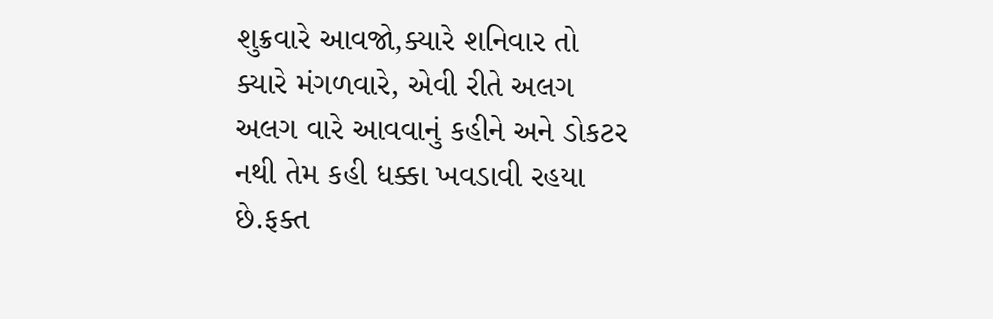શુક્રવારે આવજો,ક્યારે શનિવાર તો ક્યારે મંગળવારે, એવી રીતે અલગ અલગ વારે આવવાનું કહીને અને ડોકટર નથી તેમ કહી ધક્કા ખવડાવી રહયા છે.ફક્ત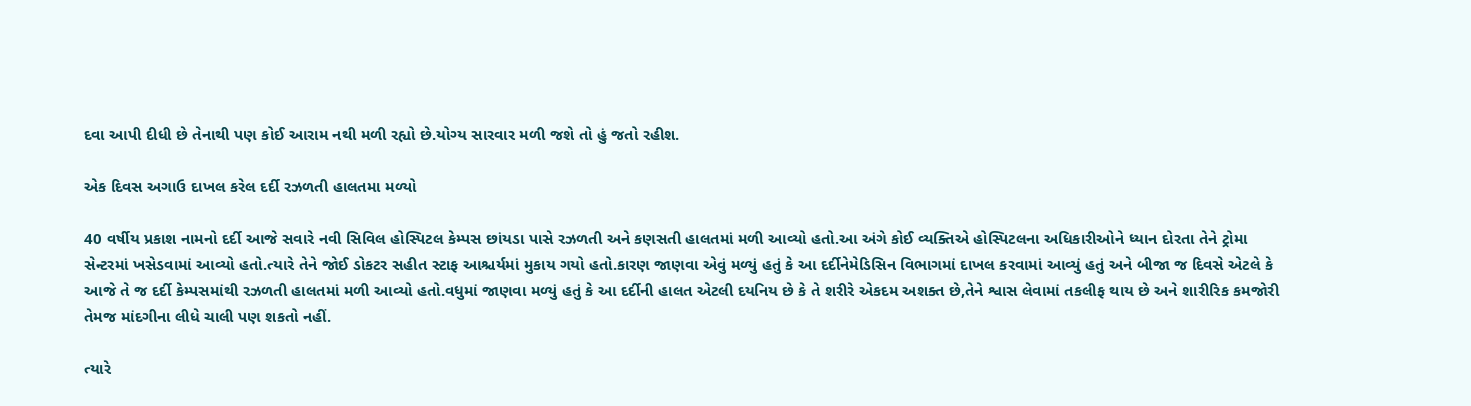દવા આપી દીધી છે તેનાથી પણ કોઈ આરામ નથી મળી રહ્યો છે.યોગ્ય સારવાર મળી જશે તો હું જતો રહીશ.

એક દિવસ અગાઉ દાખલ કરેલ દર્દી રઝળતી હાલતમા મળ્યો

40 વર્ષીય પ્રકાશ નામનો દર્દી આજે સવારે નવી સિવિલ હોસ્પિટલ કેમ્પસ છાંયડા પાસે રઝળતી અને કણસતી હાલતમાં મળી આવ્યો હતો.આ અંગે કોઈ વ્યક્તિએ હોસ્પિટલના અધિકારીઓને ધ્યાન દોરતા તેને ટ્રોમા સેન્ટરમાં ખસેડવામાં આવ્યો હતો.ત્યારે તેને જોઈ ડોકટર સહીત સ્ટાફ આશ્ચર્યમાં મુકાય ગયો હતો.કારણ જાણવા એવું મળ્યું હતું કે આ દર્દીનેમેડિસિન વિભાગમાં દાખલ કરવામાં આવ્યું હતું અને બીજા જ દિવસે એટલે કે આજે તે જ દર્દી કેમ્પસમાંથી રઝળતી હાલતમાં મળી આવ્યો હતો.વધુમાં જાણવા મળ્યું હતું કે આ દર્દીની હાલત એટલી દયનિય છે કે તે શરીરે એકદમ અશક્ત છે,તેને શ્વાસ લેવામાં તકલીફ થાય છે અને શારીરિક કમજોરી તેમજ માંદગીના લીધે ચાલી પણ શકતો નહીં.

ત્યારે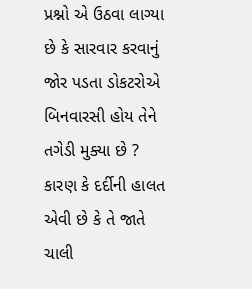પ્રશ્નો એ ઉઠવા લાગ્યા છે કે સારવાર કરવાનું જોર પડતા ડોકટરોએ બિનવારસી હોય તેને તગેડી મુક્યા છે ? કારણ કે દર્દીની હાલત એવી છે કે તે જાતે ચાલી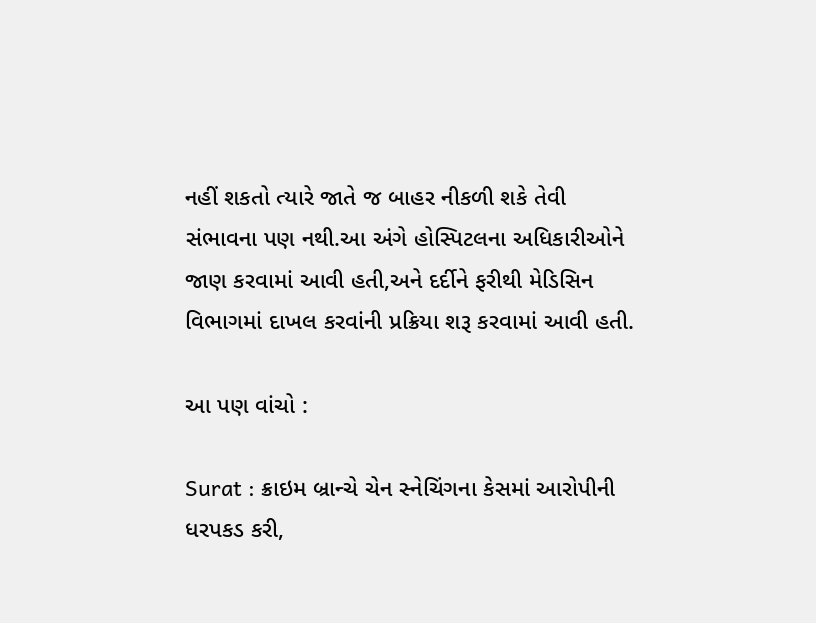નહીં શકતો ત્યારે જાતે જ બાહર નીકળી શકે તેવી સંભાવના પણ નથી.આ અંગે હોસ્પિટલના અધિકારીઓને જાણ કરવામાં આવી હતી,અને દર્દીને ફરીથી મેડિસિન વિભાગમાં દાખલ કરવાંની પ્રક્રિયા શરૂ કરવામાં આવી હતી.

આ પણ વાંચો :

Surat : ક્રાઇમ બ્રાન્ચે ચેન સ્નેચિંગના કેસમાં આરોપીની ધરપકડ કરી,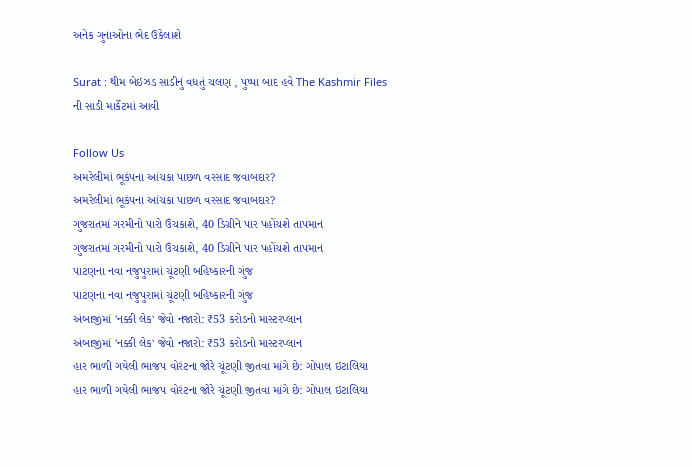અનેક ગુનાઓના ભેદ ઉકેલાશે

Surat : થીમ બેઇઝડ સાડીનું વધતું ચલણ , પુષ્પા બાદ હવે The Kashmir Files ની સાડી માર્કેટમાં આવી

Follow Us
અમરેલીમાં ભૂકંપના આંચકા પાછળ વરસાદ જવાબદાર?
અમરેલીમાં ભૂકંપના આંચકા પાછળ વરસાદ જવાબદાર?
ગુજરાતમાં ગરમીનો પારો ઉંચકાશે, 40 ડિગ્રીને પાર પહોંચશે તાપમાન
ગુજરાતમાં ગરમીનો પારો ઉંચકાશે, 40 ડિગ્રીને પાર પહોંચશે તાપમાન
પાટણના નવા નજુપુરામાં ચૂંટણી બહિષ્કારની ગુંજ
પાટણના નવા નજુપુરામાં ચૂંટણી બહિષ્કારની ગુંજ
અંબાજીમાં 'નક્કી લેક' જેવો નજારો: ₹53 કરોડનો માસ્ટરપ્લાન
અંબાજીમાં 'નક્કી લેક' જેવો નજારો: ₹53 કરોડનો માસ્ટરપ્લાન
હાર ભાળી ગયેલી ભાજપ વોરંટના જોરે ચૂંટણી જીતવા માંગે છે: ગોપાલ ઇટાલિયા
હાર ભાળી ગયેલી ભાજપ વોરંટના જોરે ચૂંટણી જીતવા માંગે છે: ગોપાલ ઇટાલિયા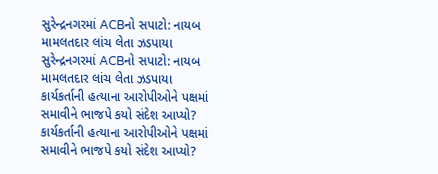સુરેન્દ્રનગરમાં ACBનો સપાટો: નાયબ મામલતદાર લાંચ લેતા ઝડપાયા
સુરેન્દ્રનગરમાં ACBનો સપાટો: નાયબ મામલતદાર લાંચ લેતા ઝડપાયા
કાર્યકર્તાની હત્યાના આરોપીઓને પક્ષમાં સમાવીને ભાજપે કયો સંદેશ આપ્યો?
કાર્યકર્તાની હત્યાના આરોપીઓને પક્ષમાં સમાવીને ભાજપે કયો સંદેશ આપ્યો?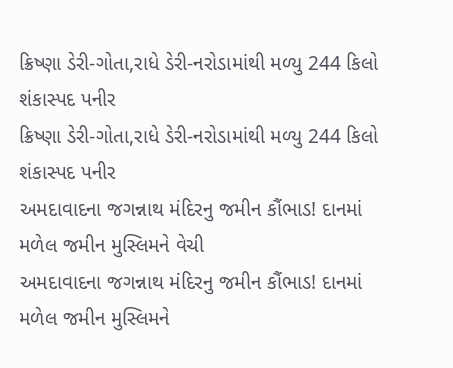ક્રિષ્ણા ડેરી-ગોતા,રાધે ડેરી-નરોડામાંથી મળ્યુ 244 કિલો શંકાસ્પદ પનીર
ક્રિષ્ણા ડેરી-ગોતા,રાધે ડેરી-નરોડામાંથી મળ્યુ 244 કિલો શંકાસ્પદ પનીર
અમદાવાદના જગન્નાથ મંદિરનુ જમીન કૌંભાડ! દાનમાં મળેલ જમીન મુસ્લિમને વેચી
અમદાવાદના જગન્નાથ મંદિરનુ જમીન કૌંભાડ! દાનમાં મળેલ જમીન મુસ્લિમને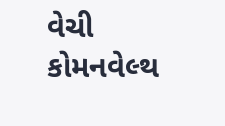વેચી
કોમનવેલ્થ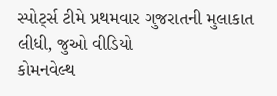સ્પોર્ટ્સ ટીમે પ્રથમવાર ગુજરાતની મુલાકાત લીધી, જુઓ વીડિયો
કોમનવેલ્થ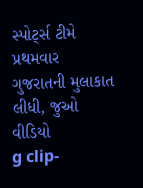સ્પોર્ટ્સ ટીમે પ્રથમવાર ગુજરાતની મુલાકાત લીધી, જુઓ વીડિયો
g clip-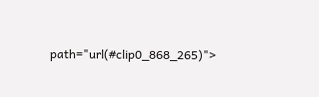path="url(#clip0_868_265)">